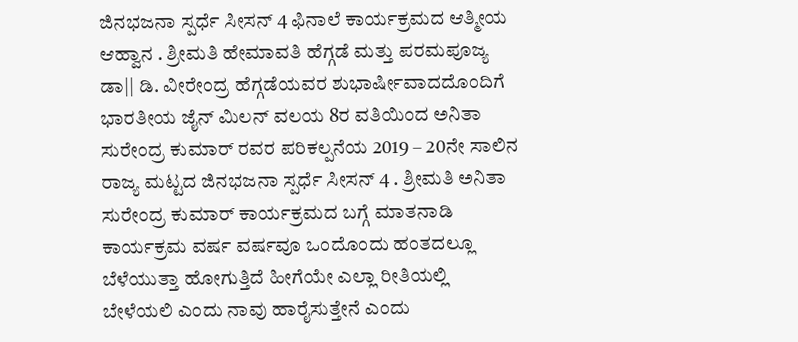ಜಿನಭಜನಾ ಸ್ಪರ್ಧೆ ಸೀಸನ್ 4 ಫಿನಾಲೆ ಕಾರ್ಯಕ್ರಮದ ಆತ್ಮೀಯ ಆಹ್ವಾನ . ಶ್ರೀಮತಿ ಹೇಮಾವತಿ ಹೆಗ್ಗಡೆ ಮತ್ತು ಪರಮಪೂಜ್ಯ ಡಾ|| ಡಿ. ವೀರೇಂದ್ರ ಹೆಗ್ಗಡೆಯವರ ಶುಭಾರ್ಷೀವಾದದೊಂದಿಗೆ ಭಾರತೀಯ ಜೈನ್ ಮಿಲನ್ ವಲಯ 8ರ ವತಿಯಿಂದ ಅನಿತಾ ಸುರೇಂದ್ರ ಕುಮಾರ್ ರವರ ಪರಿಕಲ್ಪನೆಯ 2019 – 20ನೇ ಸಾಲಿನ ರಾಜ್ಯ ಮಟ್ಟದ ಜಿನಭಜನಾ ಸ್ಪರ್ಧೆ ಸೀಸನ್ 4 . ಶ್ರೀಮತಿ ಅನಿತಾ ಸುರೇಂದ್ರ ಕುಮಾರ್ ಕಾರ್ಯಕ್ರಮದ ಬಗ್ಗೆ ಮಾತನಾಡಿ ಕಾರ್ಯಕ್ರಮ ವರ್ಷ ವರ್ಷವೂ ಒಂದೊಂದು ಹಂತದಲ್ಲೂ ಬೆಳೆಯುತ್ತಾ ಹೋಗುತ್ತಿದೆ ಹೀಗೆಯೇ ಎಲ್ಲಾ ರೀತಿಯಲ್ಲಿ ಬೇಳೆಯಲಿ ಎಂದು ನಾವು ಹಾರೈಸುತ್ತೇನೆ ಎಂದು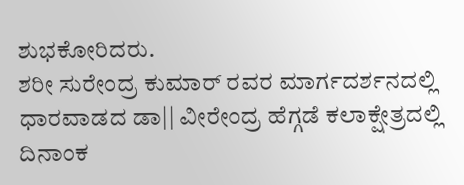ಶುಭಕೋರಿದರು.
ಶರೀ ಸುರೇಂದ್ರ ಕುಮಾರ್ ರವರ ಮಾರ್ಗದರ್ಶನದಲ್ಲಿ ಧಾರವಾಡದ ಡಾ|| ವೀರೇಂದ್ರ ಹೆಗ್ಗಡೆ ಕಲಾಕ್ಷೇತ್ರದಲ್ಲಿ ದಿನಾಂಕ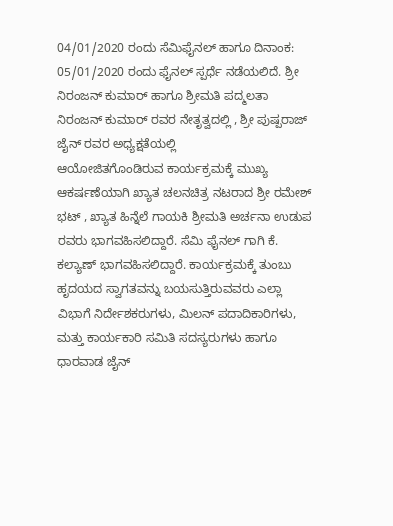04/01/2020 ರಂದು ಸೆಮಿಫೈನಲ್ ಹಾಗೂ ದಿನಾಂಕ: 05/01/2020 ರಂದು ಫೈನಲ್ ಸ್ಪರ್ಧೆ ನಡೆಯಲಿದೆ. ಶ್ರೀ ನಿರಂಜನ್ ಕುಮಾರ್ ಹಾಗೂ ಶ್ರೀಮತಿ ಪದ್ಮಲತಾ ನಿರಂಜನ್ ಕುಮಾರ್ ರವರ ನೇತೃತ್ವದಲ್ಲಿ , ಶ್ರೀ ಪುಷ್ಪರಾಜ್ ಜೈನ್ ರವರ ಅಧ್ಯಕ್ಷತೆಯಲ್ಲಿ
ಆಯೋಜಿತಗೊಂಡಿರುವ ಕಾರ್ಯಕ್ರಮಕ್ಕೆ ಮುಖ್ಯ ಆಕರ್ಷಣೆಯಾಗಿ ಖ್ಯಾತ ಚಲನಚಿತ್ರ ನಟರಾದ ಶ್ರೀ ರಮೇಶ್ ಭಟ್ , ಖ್ಯಾತ ಹಿನ್ನೆಲೆ ಗಾಯಕಿ ಶ್ರೀಮತಿ ಅರ್ಚನಾ ಉಡುಪ ರವರು ಭಾಗವಹಿಸಲಿದ್ದಾರೆ. ಸೆಮಿ ಫೈನಲ್ ಗಾಗಿ ಕೆ. ಕಲ್ಯಾಣ್ ಭಾಗವಹಿಸಲಿದ್ದಾರೆ. ಕಾರ್ಯಕ್ರಮಕ್ಕೆ ತುಂಬು ಹೃದಯದ ಸ್ವಾಗತವನ್ನು ಬಯಸುತ್ತಿರುವವರು ಎಲ್ಲಾ ವಿಭಾಗೆ ನಿರ್ದೇಶಕರುಗಳು, ಮಿಲನ್ ಪದಾದಿಕಾರಿಗಳು, ಮತ್ತು ಕಾರ್ಯಕಾರಿ ಸಮಿತಿ ಸದಸ್ಯರುಗಳು ಹಾಗೂ ಧಾರವಾಡ ಜೈನ್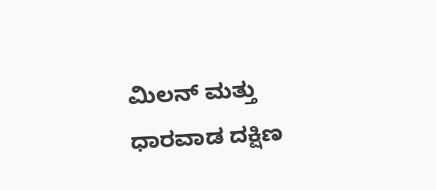ಮಿಲನ್ ಮತ್ತು ಧಾರವಾಡ ದಕ್ಷಿಣ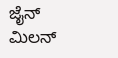ಜೈನ್ ಮಿಲನ್